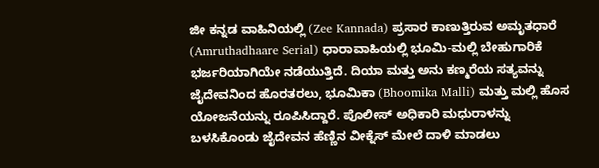ಜೀ ಕನ್ನಡ ವಾಹಿನಿಯಲ್ಲಿ (Zee Kannada) ಪ್ರಸಾರ ಕಾಣುತ್ತಿರುವ ಅಮೃತಧಾರೆ (Amruthadhaare Serial) ಧಾರಾವಾಹಿಯಲ್ಲಿ ಭೂಮಿ-ಮಲ್ಲಿ ಬೇಹುಗಾರಿಕೆ ಭರ್ಜರಿಯಾಗಿಯೇ ನಡೆಯುತ್ತಿದೆ. ದಿಯಾ ಮತ್ತು ಅನು ಕಣ್ಮರೆಯ ಸತ್ಯವನ್ನು ಜೈದೇವನಿಂದ ಹೊರತರಲು, ಭೂಮಿಕಾ (Bhoomika Malli) ಮತ್ತು ಮಲ್ಲಿ ಹೊಸ ಯೋಜನೆಯನ್ನು ರೂಪಿಸಿದ್ದಾರೆ. ಪೊಲೀಸ್ ಅಧಿಕಾರಿ ಮಧುರಾಳನ್ನು ಬಳಸಿಕೊಂಡು ಜೈದೇವನ ಹೆಣ್ಣಿನ ವೀಕ್ನೆಸ್ ಮೇಲೆ ದಾಳಿ ಮಾಡಲು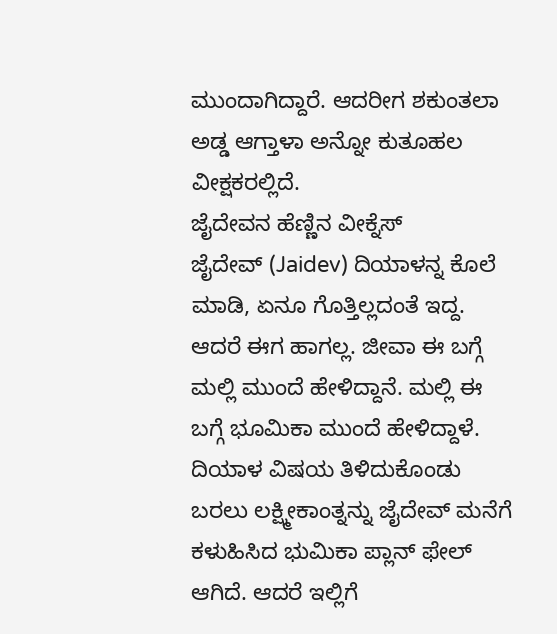ಮುಂದಾಗಿದ್ದಾರೆ. ಆದರೀಗ ಶಕುಂತಲಾ ಅಡ್ಡ ಆಗ್ತಾಳಾ ಅನ್ನೋ ಕುತೂಹಲ ವೀಕ್ಷಕರಲ್ಲಿದೆ.
ಜೈದೇವನ ಹೆಣ್ಣಿನ ವೀಕ್ನೆಸ್
ಜೈದೇವ್ (Jaidev) ದಿಯಾಳನ್ನ ಕೊಲೆ ಮಾಡಿ, ಏನೂ ಗೊತ್ತಿಲ್ಲದಂತೆ ಇದ್ದ. ಆದರೆ ಈಗ ಹಾಗಲ್ಲ. ಜೀವಾ ಈ ಬಗ್ಗೆ ಮಲ್ಲಿ ಮುಂದೆ ಹೇಳಿದ್ದಾನೆ. ಮಲ್ಲಿ ಈ ಬಗ್ಗೆ ಭೂಮಿಕಾ ಮುಂದೆ ಹೇಳಿದ್ದಾಳೆ. ದಿಯಾಳ ವಿಷಯ ತಿಳಿದುಕೊಂಡು ಬರಲು ಲಕ್ಷ್ಮೀಕಾಂತ್ನನ್ನು ಜೈದೇವ್ ಮನೆಗೆ ಕಳುಹಿಸಿದ ಭುಮಿಕಾ ಪ್ಲಾನ್ ಫೇಲ್ ಆಗಿದೆ. ಆದರೆ ಇಲ್ಲಿಗೆ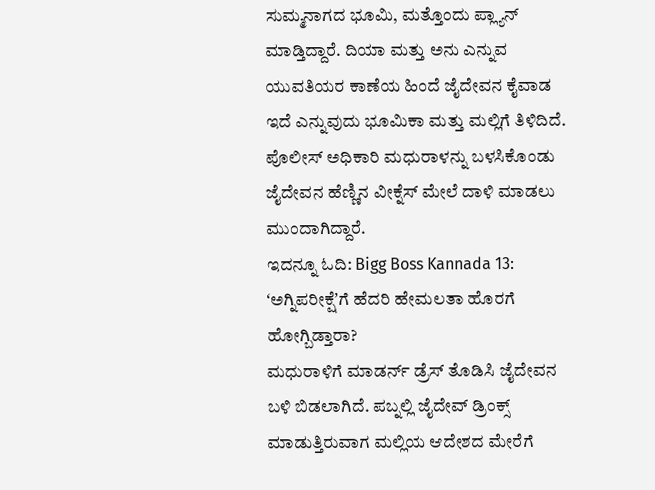ಸುಮ್ಮನಾಗದ ಭೂಮಿ, ಮತ್ತೊಂದು ಪ್ಲ್ಯಾನ್ ಮಾಡ್ತಿದ್ದಾರೆ. ದಿಯಾ ಮತ್ತು ಅನು ಎನ್ನುವ ಯುವತಿಯರ ಕಾಣೆಯ ಹಿಂದೆ ಜೈದೇವನ ಕೈವಾಡ ಇದೆ ಎನ್ನುವುದು ಭೂಮಿಕಾ ಮತ್ತು ಮಲ್ಲಿಗೆ ತಿಳಿದಿದೆ. ಪೊಲೀಸ್ ಅಧಿಕಾರಿ ಮಧುರಾಳನ್ನು ಬಳಸಿಕೊಂಡು ಜೈದೇವನ ಹೆಣ್ಣಿನ ವೀಕ್ನೆಸ್ ಮೇಲೆ ದಾಳಿ ಮಾಡಲು ಮುಂದಾಗಿದ್ದಾರೆ.
ಇದನ್ನೂ ಓದಿ: Bigg Boss Kannada 13: ʻಅಗ್ನಿಪರೀಕ್ಷೆʼಗೆ ಹೆದರಿ ಹೇಮಲತಾ ಹೊರಗೆ ಹೋಗ್ಬಿಡ್ತಾರಾ?
ಮಧುರಾಳಿಗೆ ಮಾಡರ್ನ್ ಡ್ರೆಸ್ ತೊಡಿಸಿ ಜೈದೇವನ ಬಳಿ ಬಿಡಲಾಗಿದೆ. ಪಬ್ನಲ್ಲಿ ಜೈದೇವ್ ಡ್ರಿಂಕ್ಸ್ ಮಾಡುತ್ತಿರುವಾಗ ಮಲ್ಲಿಯ ಆದೇಶದ ಮೇರೆಗೆ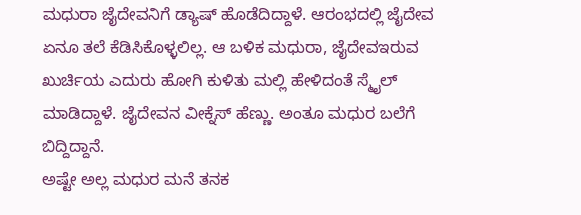ಮಧುರಾ ಜೈದೇವನಿಗೆ ಡ್ಯಾಷ್ ಹೊಡೆದಿದ್ದಾಳೆ. ಆರಂಭದಲ್ಲಿ ಜೈದೇವ ಏನೂ ತಲೆ ಕೆಡಿಸಿಕೊಳ್ಳಲಿಲ್ಲ. ಆ ಬಳಿಕ ಮಧುರಾ, ಜೈದೇವಇರುವ ಖುರ್ಚಿಯ ಎದುರು ಹೋಗಿ ಕುಳಿತು ಮಲ್ಲಿ ಹೇಳಿದಂತೆ ಸ್ಮೈಲ್ ಮಾಡಿದ್ದಾಳೆ. ಜೈದೇವನ ವೀಕ್ನೆಸ್ ಹೆಣ್ಣು. ಅಂತೂ ಮಧುರ ಬಲೆಗೆ ಬಿದ್ದಿದ್ದಾನೆ.
ಅಷ್ಟೇ ಅಲ್ಲ ಮಧುರ ಮನೆ ತನಕ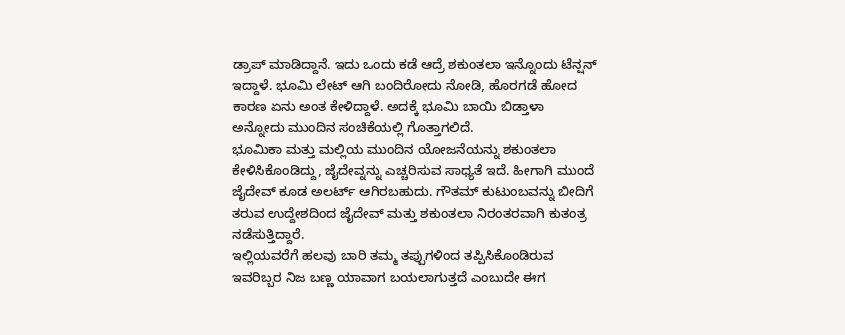ಡ್ರಾಪ್ ಮಾಡಿದ್ದಾನೆ. ಇದು ಒಂದು ಕಡೆ ಆದ್ರೆ ಶಕುಂತಲಾ ಇನ್ನೊಂದು ಟೆನ್ಷನ್ ಇದ್ದಾಳೆ. ಭೂಮಿ ಲೇಟ್ ಆಗಿ ಬಂದಿರೋದು ನೋಡಿ, ಹೊರಗಡೆ ಹೋದ ಕಾರಣ ಏನು ಅಂತ ಕೇಳಿದ್ದಾಳೆ. ಅದಕ್ಕೆ ಭೂಮಿ ಬಾಯಿ ಬಿಡ್ತಾಳಾ ಅನ್ನೋದು ಮುಂದಿನ ಸಂಚಿಕೆಯಲ್ಲಿ ಗೊತ್ತಾಗಲಿದೆ.
ಭೂಮಿಕಾ ಮತ್ತು ಮಲ್ಲಿಯ ಮುಂದಿನ ಯೋಜನೆಯನ್ನು ಶಕುಂತಲಾ ಕೇಳಿಸಿಕೊಂಡಿದ್ದು, ಜೈದೇವ್ನನ್ನು ಎಚ್ಚರಿಸುವ ಸಾಧ್ಯತೆ ಇದೆ. ಹೀಗಾಗಿ ಮುಂದೆ ಜೈದೇವ್ ಕೂಡ ಅಲರ್ಟ್ ಆಗಿರಬಹುದು. ಗೌತಮ್ ಕುಟುಂಬವನ್ನು ಬೀದಿಗೆ ತರುವ ಉದ್ದೇಶದಿಂದ ಜೈದೇವ್ ಮತ್ತು ಶಕುಂತಲಾ ನಿರಂತರವಾಗಿ ಕುತಂತ್ರ ನಡೆಸುತ್ತಿದ್ದಾರೆ.
ಇಲ್ಲಿಯವರೆಗೆ ಹಲವು ಬಾರಿ ತಮ್ಮ ತಪ್ಪುಗಳಿಂದ ತಪ್ಪಿಸಿಕೊಂಡಿರುವ ಇವರಿಬ್ಬರ ನಿಜ ಬಣ್ಣ ಯಾವಾಗ ಬಯಲಾಗುತ್ತದೆ ಎಂಬುದೇ ಈಗ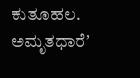ಕುತೂಹಲ. ಅಮೃತಧಾರೆʼ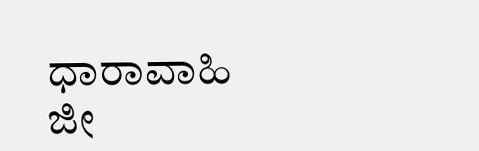ಧಾರಾವಾಹಿ ಜೀ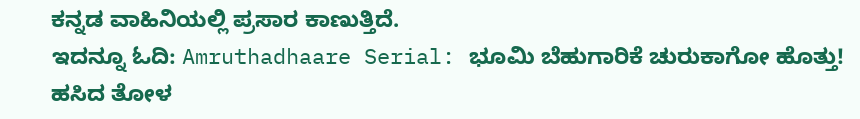ಕನ್ನಡ ವಾಹಿನಿಯಲ್ಲಿ ಪ್ರಸಾರ ಕಾಣುತ್ತಿದೆ.
ಇದನ್ನೂ ಓದಿ: Amruthadhaare Serial: ಭೂಮಿ ಬೆಹುಗಾರಿಕೆ ಚುರುಕಾಗೋ ಹೊತ್ತು! ಹಸಿದ ತೋಳ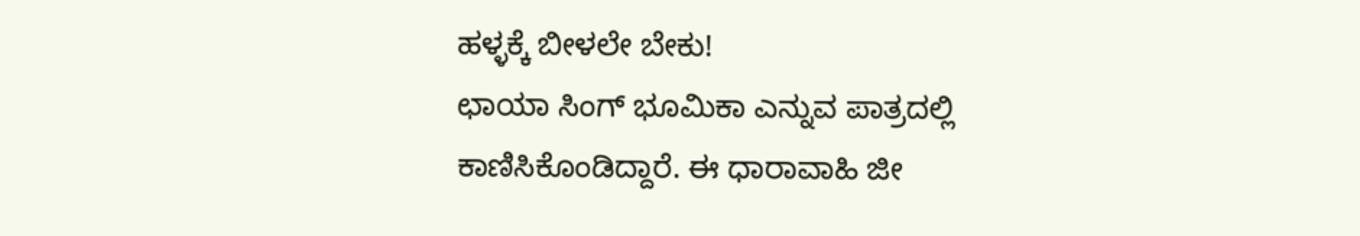ಹಳ್ಳಕ್ಕೆ ಬೀಳಲೇ ಬೇಕು!
ಛಾಯಾ ಸಿಂಗ್ ಭೂಮಿಕಾ ಎನ್ನುವ ಪಾತ್ರದಲ್ಲಿ ಕಾಣಿಸಿಕೊಂಡಿದ್ದಾರೆ. ಈ ಧಾರಾವಾಹಿ ಜೀ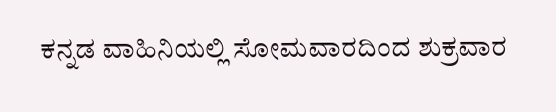ಕನ್ನಡ ವಾಹಿನಿಯಲ್ಲಿ ಸೋಮವಾರದಿಂದ ಶುಕ್ರವಾರ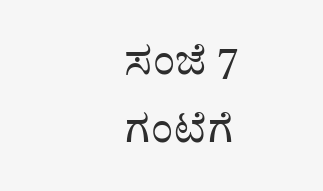ಸಂಜೆ 7 ಗಂಟೆಗೆ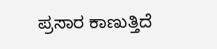ಪ್ರಸಾರ ಕಾಣುತ್ತಿದೆ